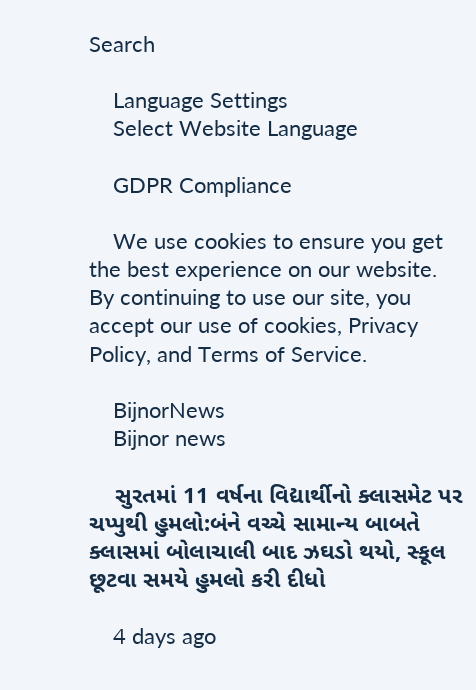Search

    Language Settings
    Select Website Language

    GDPR Compliance

    We use cookies to ensure you get the best experience on our website. By continuing to use our site, you accept our use of cookies, Privacy Policy, and Terms of Service.

    BijnorNews
    Bijnor news

    સુરતમાં 11 વર્ષના વિદ્યાર્થીનો ક્લાસમેટ પર ચપ્પુથી હુમલો:બંને વચ્ચે સામાન્ય બાબતે ક્લાસમાં બોલાચાલી બાદ ઝઘડો થયો, સ્કૂલ છૂટવા સમયે હુમલો કરી દીધો

    4 days ago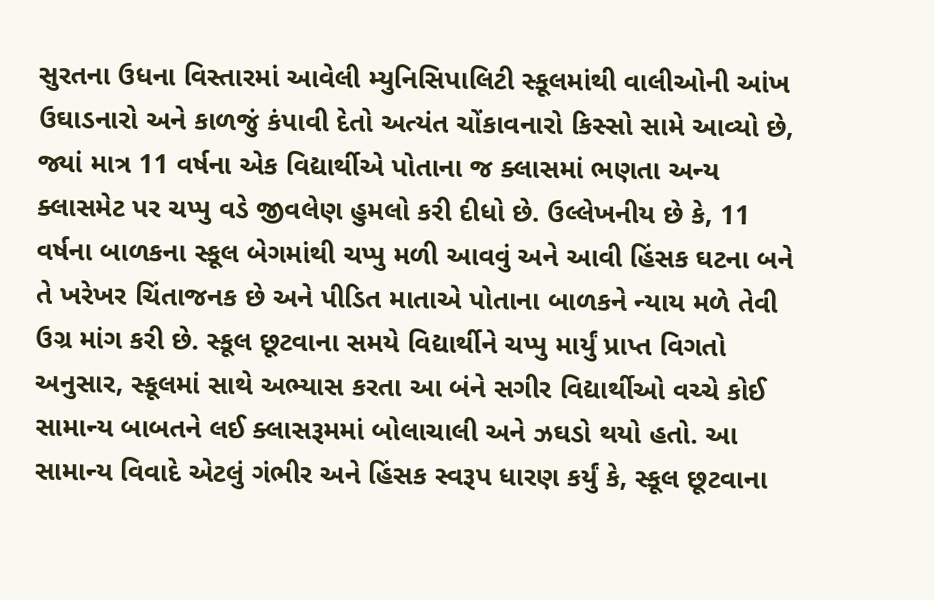સુરતના ઉધના વિસ્તારમાં આવેલી મ્યુનિસિપાલિટી સ્કૂલમાંથી વાલીઓની આંખ ઉઘાડનારો અને કાળજું કંપાવી દેતો અત્યંત ચોંકાવનારો કિસ્સો સામે આવ્યો છે, જ્યાં માત્ર 11 વર્ષના એક વિદ્યાર્થીએ પોતાના જ ક્લાસમાં ભણતા અન્ય ક્લાસમેટ પર ચપ્પુ વડે જીવલેણ હુમલો કરી દીધો છે. ઉલ્લેખનીય છે કે, 11 વર્ષના બાળકના સ્કૂલ બેગમાંથી ચપ્પુ મળી આવવું અને આવી હિંસક ઘટના બને તે ખરેખર ચિંતાજનક છે અને પીડિત માતાએ પોતાના બાળકને ન્યાય મળે તેવી ઉગ્ર માંગ કરી છે. સ્કૂલ છૂટવાના સમયે વિદ્યાર્થીને ચપ્પુ માર્યું પ્રાપ્ત વિગતો અનુસાર, સ્કૂલમાં સાથે અભ્યાસ કરતા આ બંને સગીર વિદ્યાર્થીઓ વચ્ચે કોઈ સામાન્ય બાબતને લઈ ક્લાસરૂમમાં બોલાચાલી અને ઝઘડો થયો હતો. આ સામાન્ય વિવાદે એટલું ગંભીર અને હિંસક સ્વરૂપ ધારણ કર્યું કે, સ્કૂલ છૂટવાના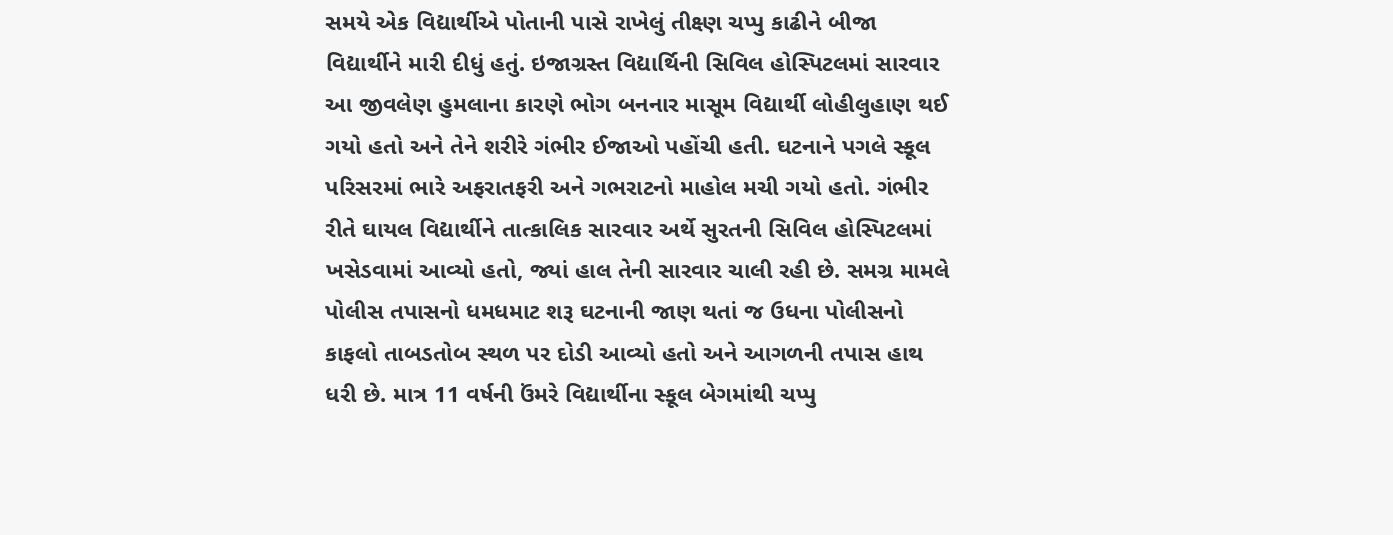સમયે એક વિદ્યાર્થીએ પોતાની પાસે રાખેલું તીક્ષ્ણ ચપ્પુ કાઢીને બીજા વિદ્યાર્થીને મારી દીધું હતું. ઇજાગ્રસ્ત વિદ્યાર્થિની સિવિલ હોસ્પિટલમાં સારવાર આ જીવલેણ હુમલાના કારણે ભોગ બનનાર માસૂમ વિદ્યાર્થી લોહીલુહાણ થઈ ગયો હતો અને તેને શરીરે ગંભીર ઈજાઓ પહોંચી હતી. ઘટનાને પગલે સ્કૂલ પરિસરમાં ભારે અફરાતફરી અને ગભરાટનો માહોલ મચી ગયો હતો. ગંભીર રીતે ઘાયલ વિદ્યાર્થીને તાત્કાલિક સારવાર અર્થે સુરતની સિવિલ હોસ્પિટલમાં ખસેડવામાં આવ્યો હતો, જ્યાં હાલ તેની સારવાર ચાલી રહી છે. સમગ્ર મામલે પોલીસ તપાસનો ધમધમાટ શરૂ ઘટનાની જાણ થતાં જ ઉધના પોલીસનો કાફલો તાબડતોબ સ્થળ પર દોડી આવ્યો હતો અને આગળની તપાસ હાથ ધરી છે. માત્ર 11 વર્ષની ઉંમરે વિદ્યાર્થીના સ્કૂલ બેગમાંથી ચપ્પુ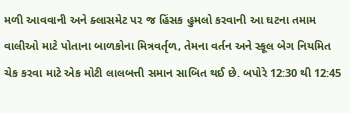મળી આવવાની અને ક્લાસમેટ પર જ હિંસક હુમલો કરવાની આ ઘટના તમામ વાલીઓ માટે પોતાના બાળકોના મિત્રવર્તૃળ, તેમના વર્તન અને સ્કૂલ બેગ નિયમિત ચેક કરવા માટે એક મોટી લાલબત્તી સમાન સાબિત થઈ છે. બપોરે 12:30 થી 12:45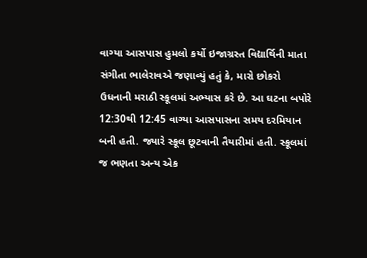વાગ્યા આસપાસ હુમલો કર્યો ઇજાગ્રસ્ત વિદ્યાર્થિની માતા સંગીતા ભાલેરાવએ જણાવ્યું હતું કે, મારો છોકરો ઉધનાની મરાઠી સ્કૂલમાં અભ્યાસ કરે છે. આ ઘટના બપોરે 12:30થી 12:45 વાગ્યા આસપાસના સમય દરમિયાન બની હતી. જ્યારે સ્કૂલ છૂટવાની તૈયારીમાં હતી. સ્કૂલમાં જ ભણતા અન્ય એક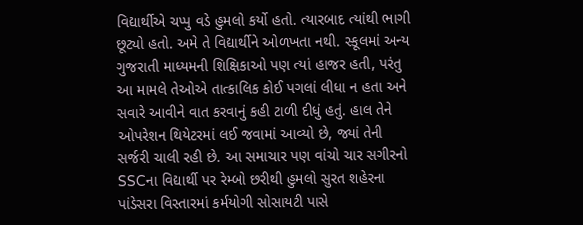વિદ્યાર્થીએ ચપ્પુ વડે હુમલો કર્યો હતો. ત્યારબાદ ત્યાંથી ભાગી છૂટ્યો હતો. અમે તે વિદ્યાર્થીને ઓળખતા નથી. સ્કૂલમાં અન્ય ગુજરાતી માધ્યમની શિક્ષિકાઓ પણ ત્યાં હાજર હતી, પરંતુ આ મામલે તેઓએ તાત્કાલિક કોઈ પગલાં લીધા ન હતા અને સવારે આવીને વાત કરવાનું કહી ટાળી દીધું હતું. હાલ તેને ઓપરેશન થિયેટરમાં લઈ જવામાં આવ્યો છે, જ્યાં તેની સર્જરી ચાલી રહી છે. આ સમાચાર પણ વાંચો ચાર સગીરનો SSCના વિદ્યાર્થી પર રેમ્બો છરીથી હુમલો સુરત શહેરના પાંડેસરા વિસ્તારમાં કર્મયોગી સોસાયટી પાસે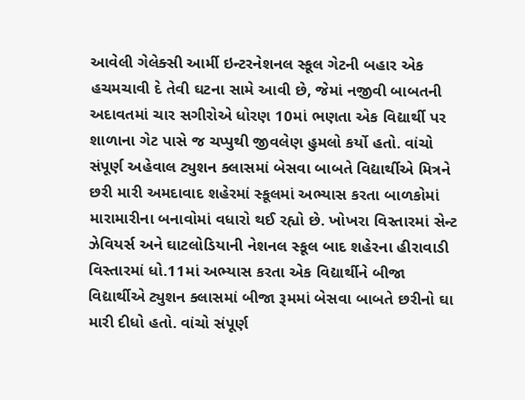આવેલી ગેલેક્સી આર્મી ઇન્ટરનેશનલ સ્કૂલ ગેટની બહાર એક હચમચાવી દે તેવી ઘટના સામે આવી છે, જેમાં નજીવી બાબતની અદાવતમાં ચાર સગીરોએ ધોરણ 10માં ભણતા એક વિદ્યાર્થી પર શાળાના ગેટ પાસે જ ચપ્પુથી જીવલેણ હુમલો કર્યો હતો. વાંચો સંપૂર્ણ અહેવાલ ટ્યુશન ક્લાસમાં બેસવા બાબતે વિદ્યાર્થીએ મિત્રને છરી મારી અમદાવાદ શહેરમાં સ્કૂલમાં અભ્યાસ કરતા બાળકોમાં મારામારીના બનાવોમાં વધારો થઈ રહ્યો છે. ખોખરા વિસ્તારમાં સેન્ટ ઝેવિયર્સ અને ઘાટલોડિયાની નેશનલ સ્કૂલ બાદ શહેરના હીરાવાડી વિસ્તારમાં ધો.11માં અભ્યાસ કરતા એક વિદ્યાર્થીને બીજા વિદ્યાર્થીએ ટ્યુશન ક્લાસમાં બીજા રૂમમાં બેસવા બાબતે છરીનો ઘા મારી દીધો હતો. વાંચો સંપૂર્ણ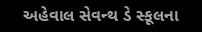અહેવાલ સેવન્થ ડે સ્કૂલના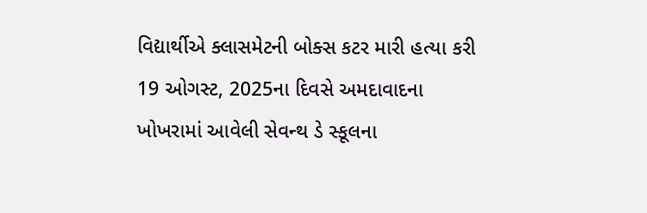વિદ્યાર્થીએ ક્લાસમેટની બોક્સ કટર મારી હત્યા કરી 19 ઓગસ્ટ, 2025ના દિવસે અમદાવાદના ખોખરામાં આવેલી સેવન્થ ડે સ્કૂલના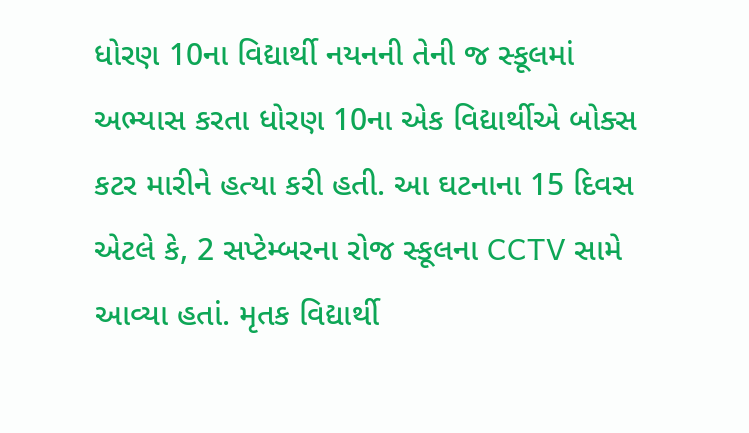ધોરણ 10ના વિદ્યાર્થી નયનની તેની જ સ્કૂલમાં અભ્યાસ કરતા ધોરણ 10ના એક વિદ્યાર્થીએ બોક્સ કટર મારીને હત્યા કરી હતી. આ ઘટનાના 15 દિવસ એટલે કે, 2 સપ્ટેમ્બરના રોજ સ્કૂલના CCTV સામે આવ્યા હતાં. મૃતક વિદ્યાર્થી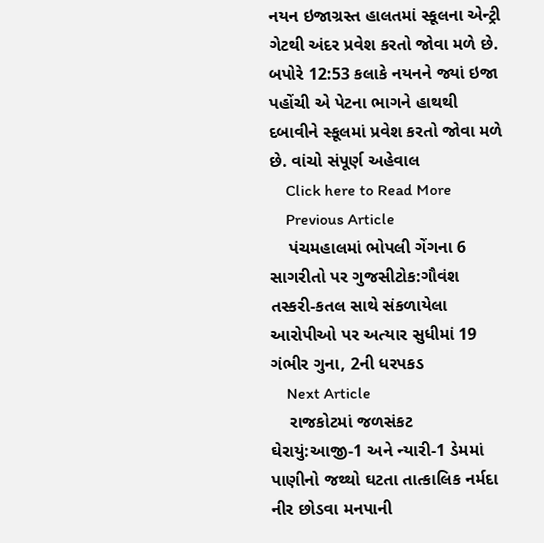નયન ઇજાગ્રસ્ત હાલતમાં સ્કૂલના એન્ટ્રી ગેટથી અંદર પ્રવેશ કરતો જોવા મળે છે. બપોરે 12:53 કલાકે નયનને જ્યાં ઇજા પહોંચી એ પેટના ભાગને હાથથી દબાવીને સ્કૂલમાં પ્રવેશ કરતો જોવા મળે છે. વાંચો સંપૂર્ણ અહેવાલ
    Click here to Read More
    Previous Article
    પંચમહાલમાં ભોપલી ગેંગના 6 સાગરીતો પર ગુજસીટોક:ગૌવંશ તસ્કરી-કતલ સાથે સંકળાયેલા આરોપીઓ પર અત્યાર સુધીમાં 19 ગંભીર ગુના, 2ની ધરપકડ
    Next Article
    રાજકોટમાં જળસંકટ ઘેરાયું:આજી-1 અને ન્યારી-1 ડેમમાં પાણીનો જથ્થો ઘટતા તાત્કાલિક નર્મદા નીર છોડવા મનપાની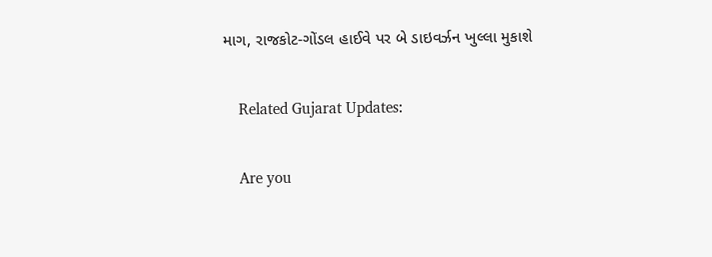માગ, રાજકોટ-ગોંડલ હાઈવે પર બે ડાઇવર્ઝન ખુલ્લા મુકાશે

    Related Gujarat Updates:

    Are you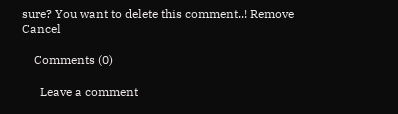sure? You want to delete this comment..! Remove Cancel

    Comments (0)

      Leave a comment